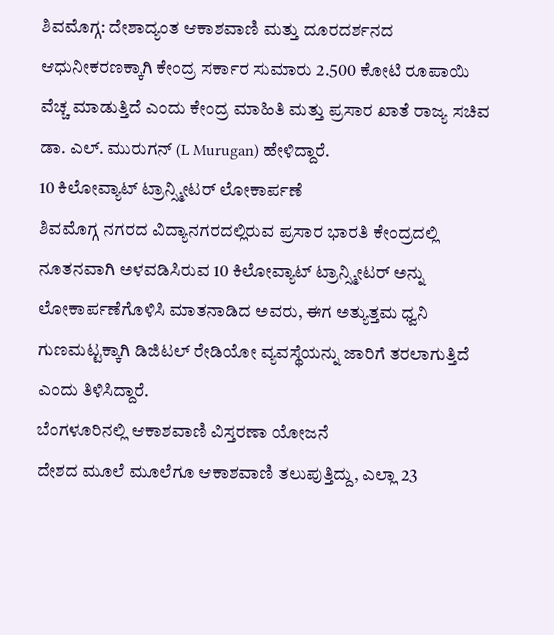ಶಿವಮೊಗ್ಗ: ದೇಶಾದ್ಯಂತ ಆಕಾಶವಾಣಿ ಮತ್ತು ದೂರದರ್ಶನದ ಆಧುನೀಕರಣಕ್ಕಾಗಿ ಕೇಂದ್ರ ಸರ್ಕಾರ ಸುಮಾರು 2.500 ಕೋಟಿ ರೂಪಾಯಿ ವೆಚ್ಚ ಮಾಡುತ್ತಿದೆ ಎಂದು ಕೇಂದ್ರ ಮಾಹಿತಿ ಮತ್ತು ಪ್ರಸಾರ ಖಾತೆ ರಾಜ್ಯ ಸಚಿವ ಡಾ. ಎಲ್. ಮುರುಗನ್ (L Murugan) ಹೇಳಿದ್ದಾರೆ.
10 ಕಿಲೋವ್ಯಾಟ್ ಟ್ರಾನ್ಸ್ಮೀಟರ್ ಲೋಕಾರ್ಪಣೆ
ಶಿವಮೊಗ್ಗ ನಗರದ ವಿದ್ಯಾನಗರದಲ್ಲಿರುವ ಪ್ರಸಾರ ಭಾರತಿ ಕೇಂದ್ರದಲ್ಲಿ ನೂತನವಾಗಿ ಅಳವಡಿಸಿರುವ 10 ಕಿಲೋವ್ಯಾಟ್ ಟ್ರಾನ್ಸ್ಮೀಟರ್ ಅನ್ನು ಲೋಕಾರ್ಪಣೆಗೊಳಿಸಿ ಮಾತನಾಡಿದ ಅವರು, ಈಗ ಅತ್ಯುತ್ತಮ ಧ್ವನಿ ಗುಣಮಟ್ಟಕ್ಕಾಗಿ ಡಿಜಿಟಲ್ ರೇಡಿಯೋ ವ್ಯವಸ್ಥೆಯನ್ನು ಜಾರಿಗೆ ತರಲಾಗುತ್ತಿದೆ ಎಂದು ತಿಳಿಸಿದ್ದಾರೆ.
ಬೆಂಗಳೂರಿನಲ್ಲಿ ಆಕಾಶವಾಣಿ ವಿಸ್ತರಣಾ ಯೋಜನೆ
ದೇಶದ ಮೂಲೆ ಮೂಲೆಗೂ ಆಕಾಶವಾಣಿ ತಲುಪುತ್ತಿದ್ದು, ಎಲ್ಲಾ 23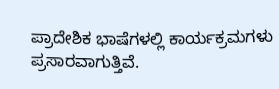ಪ್ರಾದೇಶಿಕ ಭಾಷೆಗಳಲ್ಲಿ ಕಾರ್ಯಕ್ರಮಗಳು ಪ್ರಸಾರವಾಗುತ್ತಿವೆ.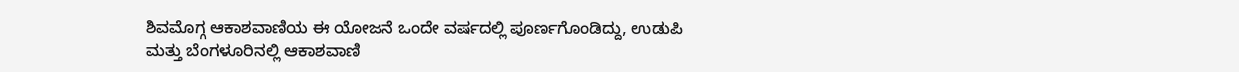ಶಿವಮೊಗ್ಗ ಆಕಾಶವಾಣಿಯ ಈ ಯೋಜನೆ ಒಂದೇ ವರ್ಷದಲ್ಲಿ ಪೂರ್ಣಗೊಂಡಿದ್ದು, ಉಡುಪಿ ಮತ್ತು ಬೆಂಗಳೂರಿನಲ್ಲಿ ಆಕಾಶವಾಣಿ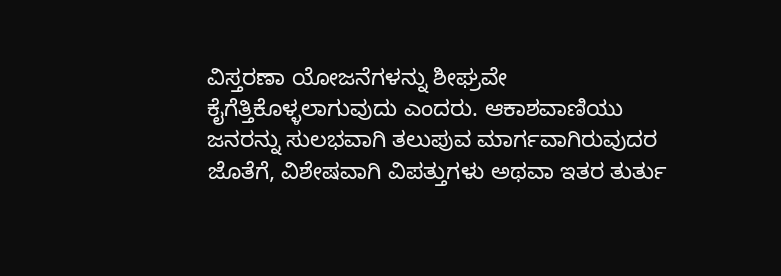ವಿಸ್ತರಣಾ ಯೋಜನೆಗಳನ್ನು ಶೀಘ್ರವೇ ಕೈಗೆತ್ತಿಕೊಳ್ಳಲಾಗುವುದು ಎಂದರು. ಆಕಾಶವಾಣಿಯು ಜನರನ್ನು ಸುಲಭವಾಗಿ ತಲುಪುವ ಮಾರ್ಗವಾಗಿರುವುದರ ಜೊತೆಗೆ, ವಿಶೇಷವಾಗಿ ವಿಪತ್ತುಗಳು ಅಥವಾ ಇತರ ತುರ್ತು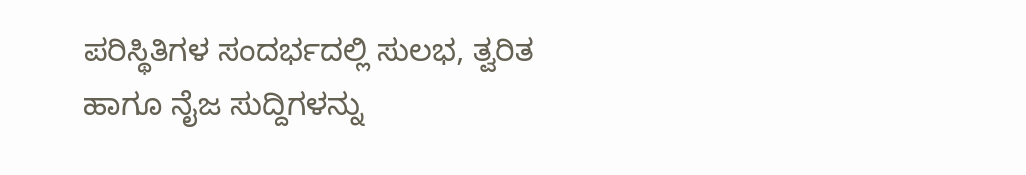ಪರಿಸ್ಥಿತಿಗಳ ಸಂದರ್ಭದಲ್ಲಿ ಸುಲಭ, ತ್ವರಿತ ಹಾಗೂ ನೈಜ ಸುದ್ದಿಗಳನ್ನು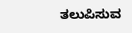ತಲುಪಿಸುವ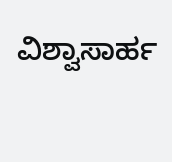ವಿಶ್ವಾಸಾರ್ಹ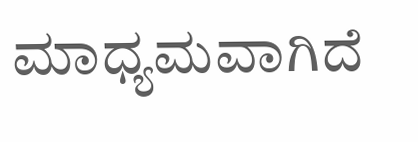ಮಾಧ್ಯಮವಾಗಿದೆ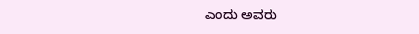ಎಂದು ಅವರು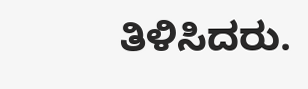ತಿಳಿಸಿದರು.